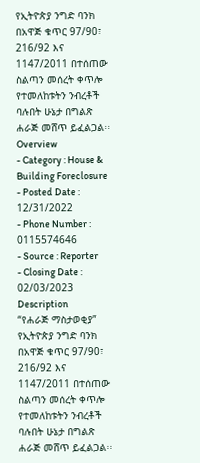የኢትዮጵያ ንግድ ባንክ በአዋጅ ቁጥር 97/90፣ 216/92 እና 1147/2011 በተሰጠው ስልጣን መሰረት ቀጥሎ የተመለከቱትን ንብረቶች ባሉበት ሁኔታ በግልጽ ሐራጅ መሸጥ ይፈልጋል፡፡
Overview
- Category : House & Building Foreclosure
- Posted Date : 12/31/2022
- Phone Number : 0115574646
- Source : Reporter
- Closing Date : 02/03/2023
Description
“የሐራጅ ማስታወቂያ”
የኢትዮጵያ ንግድ ባንክ በአዋጅ ቁጥር 97/90፣ 216/92 እና 1147/2011 በተሰጠው ስልጣን መሰረት ቀጥሎ የተመለከቱትን ንብረቶች ባሉበት ሁኔታ በግልጽ ሐራጅ መሸጥ ይፈልጋል፡፡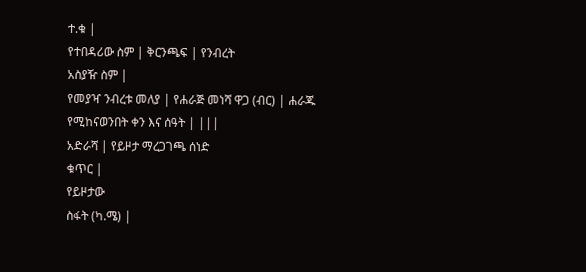ተ.ቁ |
የተበዳሪው ስም | ቅርንጫፍ | የንብረት
አስያዥ ስም |
የመያዣ ንብረቱ መለያ | የሐራጅ መነሻ ዋጋ (ብር) | ሐራጁ የሚከናወንበት ቀን እና ሰዓት | |||
አድራሻ | የይዞታ ማረጋገጫ ሰነድ
ቁጥር |
የይዞታው
ስፋት (ካ.ሜ) |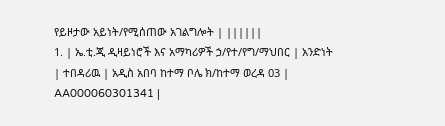የይዞታው አይነት/የሚሰጠው አገልግሎት | ||||||
1. | ኤ.ቲ.ጂ ዲዛይነሮች እና አማካሪዎች ኃ/የተ/የግ/ማህበር | አንድነት | ተበዳሪዉ | አዲስ አበባ ከተማ ቦሌ ክ/ከተማ ወረዳ 03 | AA000060301341 |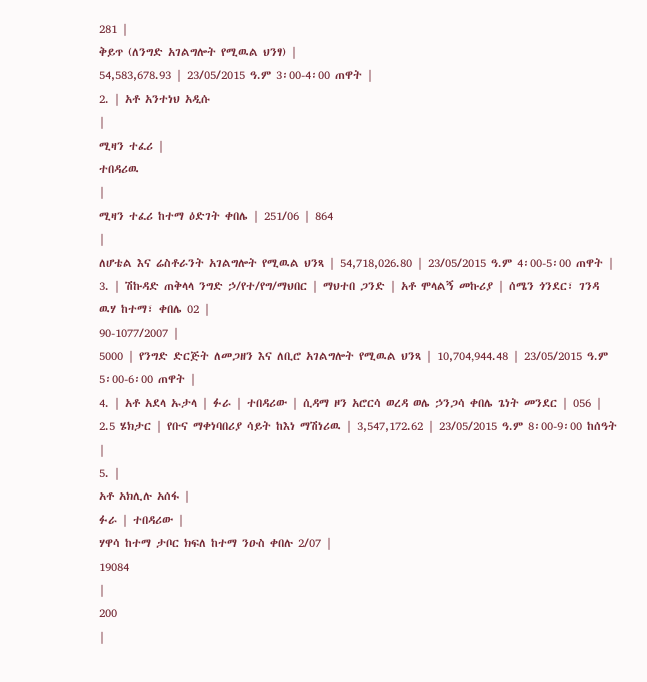281 |
ቅይጥ (ለንግድ አገልግሎት የሚዉል ህንፃ) |
54,583,678.93 | 23/05/2015 ዓ.ም 3፡00-4፡00 ጠዋት |
2. | አቶ አንተነህ አዲሱ
|
ሚዛን ተፈሪ |
ተበዳሪዉ
|
ሚዛን ተፈሪ ከተማ ዕድገት ቀበሌ | 251/06 | 864
|
ለሆቴል እና ሬስቶራንት አገልግሎት የሚዉል ህንጻ | 54,718,026.80 | 23/05/2015 ዓ.ም 4፡00-5፡00 ጠዋት |
3. | ሽኩዳድ ጠቅላላ ንግድ ኃ/የተ/የግ/ማህበር | ማህተበ ጋንድ | አቶ ሞላልኝ መኩሪያ | ሰሜን ጎንደር፣ ገንዳ ዉሃ ከተማ፣ ቀበሌ 02 |
90-1077/2007 |
5000 | የንግድ ድርጅት ለመጋዘን እና ለቢሮ አገልግሎት የሚዉል ህንጻ | 10,704‚944.48 | 23/05/2015 ዓ.ም 5፡00-6፡00 ጠዋት |
4. | አቶ አደላ ኡታላ | ፉራ | ተበዳሪው | ሲዳማ ዞን አሮርሳ ወረዳ ወሌ ኃንጋሳ ቀበሌ ጌነት መንደር | 056 | 2.5 ሄክታር | የቡና ማቀነባበሪያ ሳይት ከእነ ማሽነሪዉ | 3,547,172.62 | 23/05/2015 ዓ.ም 8፡00-9፡00 ከሰዓት |
5. |
አቶ አክሊሉ አሰፋ |
ፉራ | ተበዳሪው |
ሃዋሳ ከተማ ታቦር ክፍለ ከተማ ንዑስ ቀበሉ 2/07 |
19084
|
200
|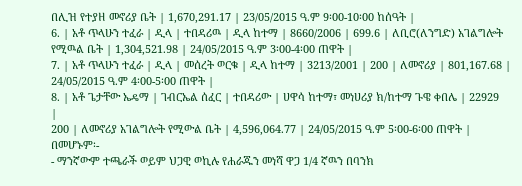በሊዝ የተያዘ መኖሪያ ቤት | 1,670,291.17 | 23/05/2015 ዓ.ም 9፡00-10፡00 ከሰዓት |
6. | አቶ ጥላሁን ተፈራ | ዲላ | ተበዳሪዉ | ዲላ ከተማ | 8660/2006 | 699.6 | ለቢሮ(ለንግድ) አገልግሎት የሚዉል ቤት | 1‚304‚521.98 | 24/05/2015 ዓ.ም 3፡00-4፡00 ጠዋት |
7. | አቶ ጥላሁን ተፈራ | ዲላ | መሰረት ወርቁ | ዲላ ከተማ | 3213/2001 | 200 | ለመኖሪያ | 801,167.68 | 24/05/2015 ዓ.ም 4፡00-5፡00 ጠዋት |
8. | አቶ ጌታቸው ኤዴማ | ገብርኤል ሰፈር | ተበዳሪው | ሀዋሳ ከተማ፣ መነሀሪያ ክ/ከተማ ጉዌ ቀበሌ | 22929
|
200 | ለመኖሪያ አገልግሎት የሚውል ቤት | 4,596,064.77 | 24/05/2015 ዓ.ም 5፡00-6፡00 ጠዋት |
በመሆኑም፡-
- ማንኛውም ተጫራች ወይም ህጋዊ ወኪሉ የሐራጁን መነሻ ዋጋ 1/4 ኛዉን በባንክ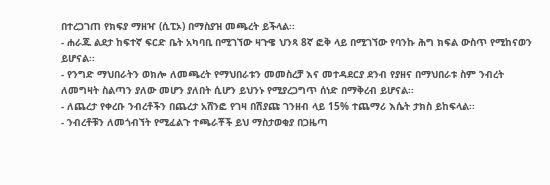በተረጋገጠ የክፍያ ማዘዣ (ሲፒኦ) በማስያዝ መጫረት ይችላል፡፡
- ሐራጁ ልደታ ከፍተኛ ፍርድ ቤት አካባቢ በሚገኘው ዛጉዌ ህንጻ 8ኛ ፎቅ ላይ በሚገኘው የባንኩ ሕግ ክፍል ውስጥ የሚከናወን ይሆናል፡፡
- የንግድ ማህበራትን ወክሎ ለመጫረት የማህበራቱን መመስረቻ እና መተዳደርያ ደንብ የያዘና በማህበራቱ ስም ንብረት ለመግዛት ስልጣን ያለው መሆን ያለበት ሲሆን ይህንኑ የሚያረጋግጥ ሰነድ በማቅረብ ይሆናል፡፡
- ለጨረታ የቀረቡ ንብረቶችን በጨረታ አሸንፎ የገዛ በሽያጩ ገንዘብ ላይ 15% ተጨማሪ እሴት ታክስ ይከፍላል፡፡
- ንብረቶቹን ለመጎብኘት የሚፈልጉ ተጫራቾች ይህ ማስታወቂያ በጋዜጣ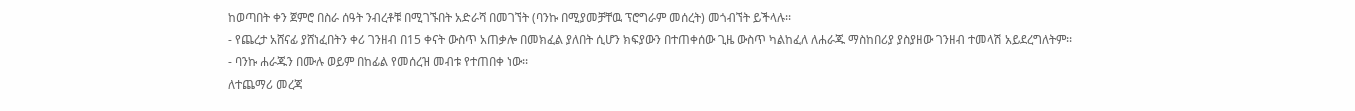ከወጣበት ቀን ጀምሮ በስራ ሰዓት ንብረቶቹ በሚገኙበት አድራሻ በመገኘት (ባንኩ በሚያመቻቸዉ ፕሮግራም መሰረት) መጎብኘት ይችላሉ፡፡
- የጨረታ አሸናፊ ያሸነፈበትን ቀሪ ገንዘብ በ15 ቀናት ውስጥ አጠቃሎ በመክፈል ያለበት ሲሆን ክፍያውን በተጠቀሰው ጊዜ ውስጥ ካልከፈለ ለሐራጁ ማስከበሪያ ያስያዘው ገንዘብ ተመላሽ አይደረግለትም፡፡
- ባንኩ ሐራጁን በሙሉ ወይም በከፊል የመሰረዝ መብቱ የተጠበቀ ነው፡፡
ለተጨማሪ መረጃ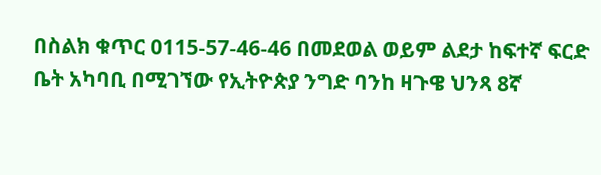በስልክ ቁጥር 0115-57-46-46 በመደወል ወይም ልደታ ከፍተኛ ፍርድ ቤት አካባቢ በሚገኘው የኢትዮጵያ ንግድ ባንከ ዛጉዌ ህንጻ 8ኛ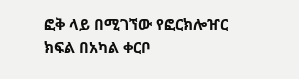ፎቅ ላይ በሚገኘው የፎርክሎዠር ክፍል በአካል ቀርቦ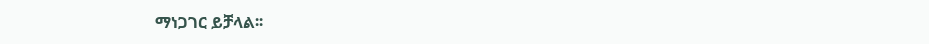ማነጋገር ይቻላል፡፡